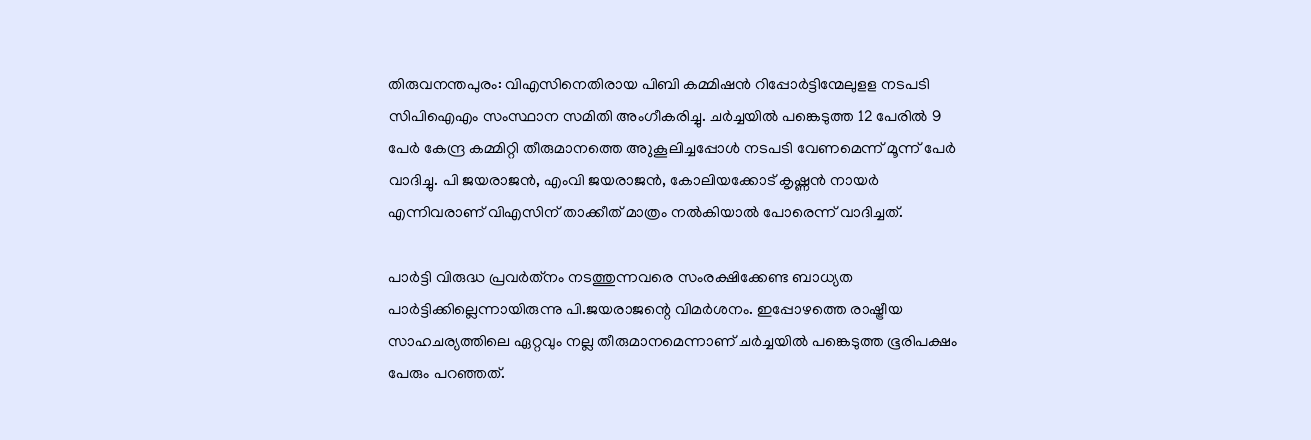തിരുവനന്തപുരം: വിഎസിനെതിരായ പിബി കമ്മിഷന്‍ റിപ്പോര്‍ട്ടിന്മേലുളള നടപടി സിപിഐഎം സംസ്ഥാന സമിതി അംഗീകരിച്ചു. ചര്‍ച്ചയില്‍ പങ്കെടുത്ത 12 പേരില്‍ 9 പേര്‍ കേന്ദ്ര കമ്മിറ്റി തീരുമാനത്തെ അുകൂലിച്ചപ്പോള്‍ നടപടി വേണമെന്ന് മൂന്ന് പേര്‍ വാദിച്ചു. പി ജയരാജന്‍, എംവി ജയരാജന്‍, കോലിയക്കോട് കൃഷ്ണന്‍ നായര്‍ എന്നിവരാണ് വിഎസിന് താക്കീത് മാത്രം നല്‍കിയാല്‍ പോരെന്ന് വാദിച്ചത്.

പാര്‍ട്ടി വിരുദ്ധ പ്രവര്‍ത്‌നം നടത്തുന്നവരെ സംരക്ഷിക്കേണ്ട ബാധ്യത പാര്‍ട്ടിക്കില്ലെന്നായിരുന്നു പി.ജയരാജന്റെ വിമര്‍ശനം. ഇപ്പോഴത്തെ രാഷ്ട്രീയ സാഹചര്യത്തിലെ ഏറ്റവും നല്ല തീരുമാനമെന്നാണ് ചര്‍ച്ചയില്‍ പങ്കെടുത്ത ഭൂരിപക്ഷം പേരും പറഞ്ഞത്.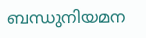ബന്ധുനിയമന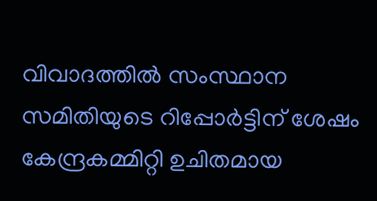വിവാദത്തില്‍ സംസ്ഥാന സമിതിയുടെ റിപ്പോര്‍ട്ടിന് ശേഷം കേന്ദ്രകമ്മിറ്റി ഉചിതമായ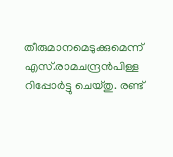തീരുമാനമെടുക്കുമെന്ന് എസ്.രാമചന്ദ്രന്‍പിള്ള റിപ്പോര്‍ട്ടു ചെയ്തു. രണ്ട്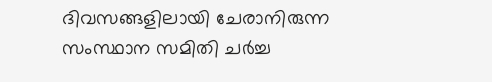ദിവസങ്ങളിലായി ചേരാനിരുന്ന സംസ്ഥാന സമിതി ചര്‍ച്ച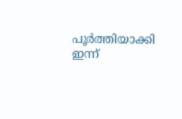പൂര്‍ത്തിയാക്കി ഇന്ന്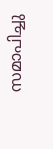സമാപിച്ചു